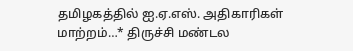தமிழகத்தில் ஐ.ஏ.எஸ். அதிகாரிகள் மாற்றம்…* திருச்சி மண்டல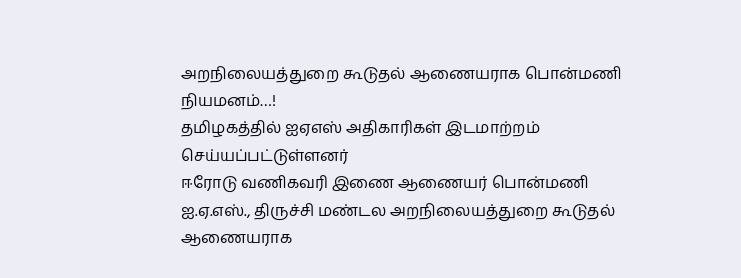அறநிலையத்துறை கூடுதல் ஆணையராக பொன்மணி நியமனம்…!
தமிழகத்தில் ஐஏஎஸ் அதிகாரிகள் இடமாற்றம் செய்யப்பட்டுள்ளனர்
ஈரோடு வணிகவரி இணை ஆணையர் பொன்மணி ஐ.ஏ.எஸ்., திருச்சி மண்டல அறநிலையத்துறை கூடுதல் ஆணையராக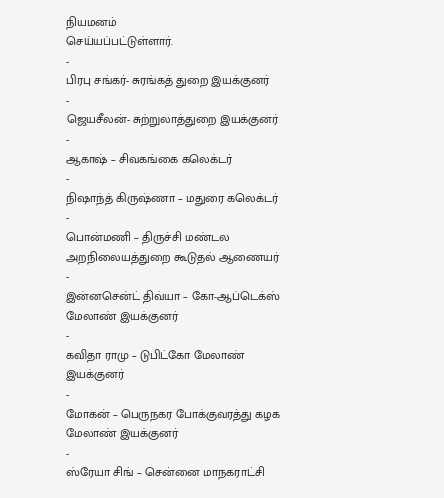நியமனம்
செய்யப்பட்டுள்ளார்.
-
பிரபு சங்கர்- சுரங்கத் துறை இயக்குனர்
-
ஜெயசீலன்- சுற்றுலாத்துறை இயக்குனர்
-
ஆகாஷ் – சிவகங்கை கலெக்டர்
-
நிஷாந்த் கிருஷ்ணா – மதுரை கலெக்டர்
-
பொன்மணி – திருச்சி மண்டல அறநிலையத்துறை கூடுதல் ஆணையர்
-
இன்னசென்ட் திவ்யா – கோ-ஆப்டெக்ஸ் மேலாண் இயக்குனர்
-
கவிதா ராமு – டுபிட்கோ மேலாண் இயக்குனர்
-
மோகன் – பெருநகர போக்குவரத்து கழக மேலாண் இயக்குனர்
-
ஸ்ரேயா சிங் – சென்னை மாநகராட்சி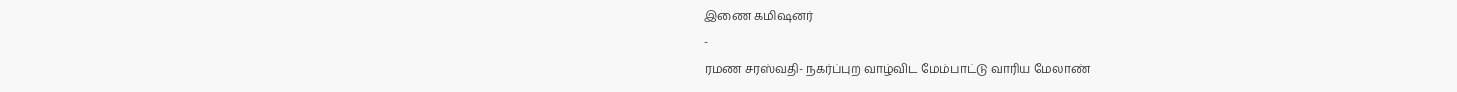இணை கமிஷனர்
-
ரமண சரஸ்வதி- நகர்ப்புற வாழ்விட மேம்பாட்டு வாரிய மேலாண்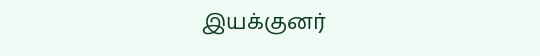இயக்குனர்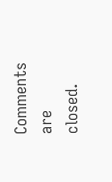Comments are closed.